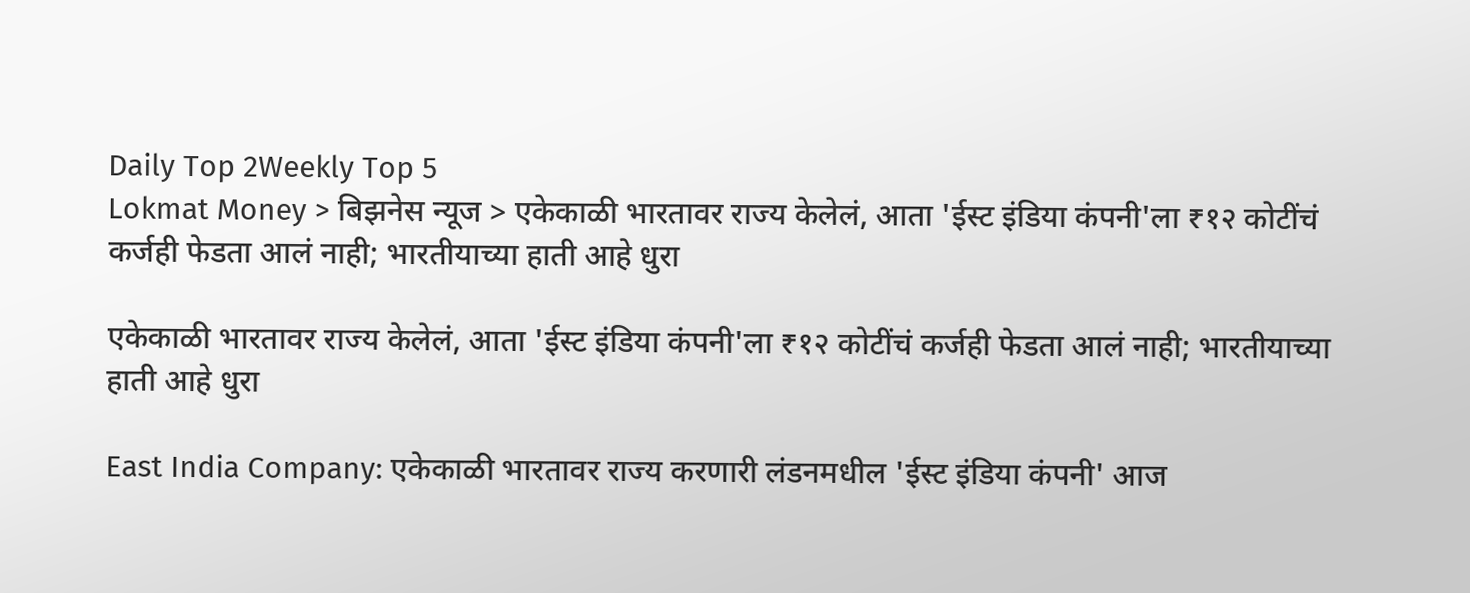Daily Top 2Weekly Top 5
Lokmat Money > बिझनेस न्यूज > एकेकाळी भारतावर राज्य केलेलं, आता 'ईस्ट इंडिया कंपनी'ला ₹१२ कोटींचं कर्जही फेडता आलं नाही; भारतीयाच्या हाती आहे धुरा

एकेकाळी भारतावर राज्य केलेलं, आता 'ईस्ट इंडिया कंपनी'ला ₹१२ कोटींचं कर्जही फेडता आलं नाही; भारतीयाच्या हाती आहे धुरा

East India Company: एकेकाळी भारतावर राज्य करणारी लंडनमधील 'ईस्ट इंडिया कंपनी' आज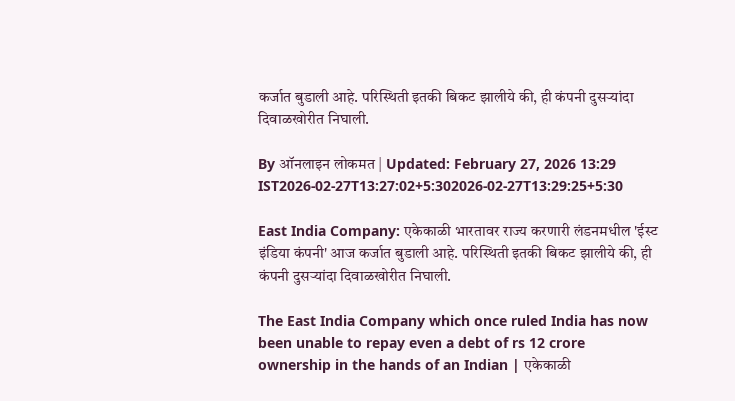कर्जात बुडाली आहे. परिस्थिती इतकी बिकट झालीये की, ही कंपनी दुसऱ्यांदा दिवाळखोरीत निघाली.

By ऑनलाइन लोकमत | Updated: February 27, 2026 13:29 IST2026-02-27T13:27:02+5:302026-02-27T13:29:25+5:30

East India Company: एकेकाळी भारतावर राज्य करणारी लंडनमधील 'ईस्ट इंडिया कंपनी' आज कर्जात बुडाली आहे. परिस्थिती इतकी बिकट झालीये की, ही कंपनी दुसऱ्यांदा दिवाळखोरीत निघाली.

The East India Company which once ruled India has now been unable to repay even a debt of rs 12 crore ownership in the hands of an Indian | एकेकाळी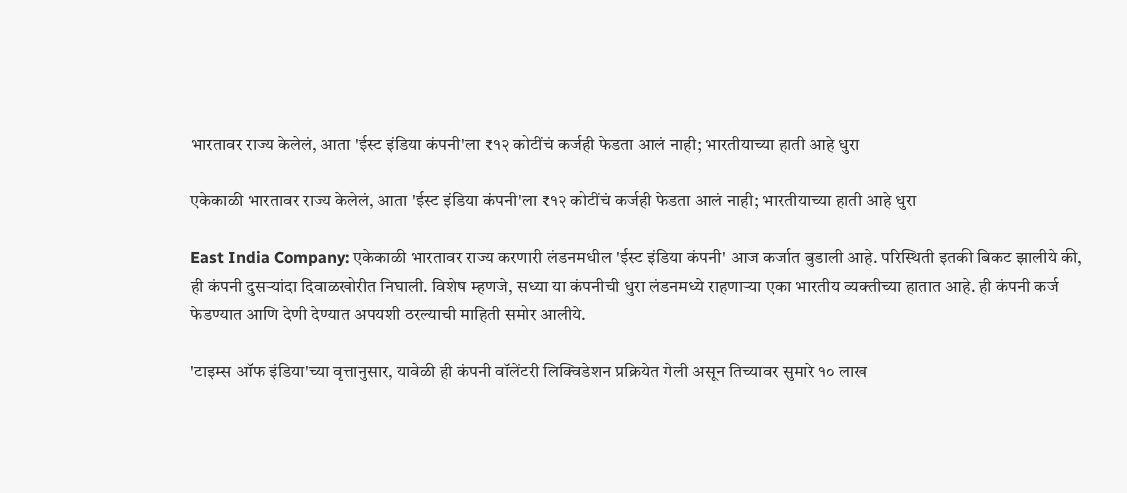भारतावर राज्य केलेलं, आता 'ईस्ट इंडिया कंपनी'ला ₹१२ कोटींचं कर्जही फेडता आलं नाही; भारतीयाच्या हाती आहे धुरा

एकेकाळी भारतावर राज्य केलेलं, आता 'ईस्ट इंडिया कंपनी'ला ₹१२ कोटींचं कर्जही फेडता आलं नाही; भारतीयाच्या हाती आहे धुरा

East India Company: एकेकाळी भारतावर राज्य करणारी लंडनमधील 'ईस्ट इंडिया कंपनी' आज कर्जात बुडाली आहे. परिस्थिती इतकी बिकट झालीये की, ही कंपनी दुसऱ्यांदा दिवाळखोरीत निघाली. विशेष म्हणजे, सध्या या कंपनीची धुरा लंडनमध्ये राहणाऱ्या एका भारतीय व्यक्तीच्या हातात आहे. ही कंपनी कर्ज फेडण्यात आणि देणी देण्यात अपयशी ठरल्याची माहिती समोर आलीये.

'टाइम्स ऑफ इंडिया'च्या वृत्तानुसार, यावेळी ही कंपनी वॉलेंटरी लिक्विडेशन प्रक्रियेत गेली असून तिच्यावर सुमारे १० लाख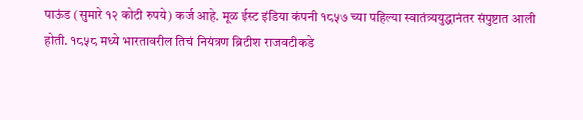पाऊंड (सुमारे १२ कोटी रुपये) कर्ज आहे. मूळ ईस्ट इंडिया कंपनी १८५७ च्या पहिल्या स्वातंत्र्ययुद्धानंतर संपुष्टात आली होती. १८५८ मध्ये भारतावरील तिचं नियंत्रण ब्रिटीश राजवटीकडे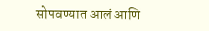सोपवण्यात आलं आणि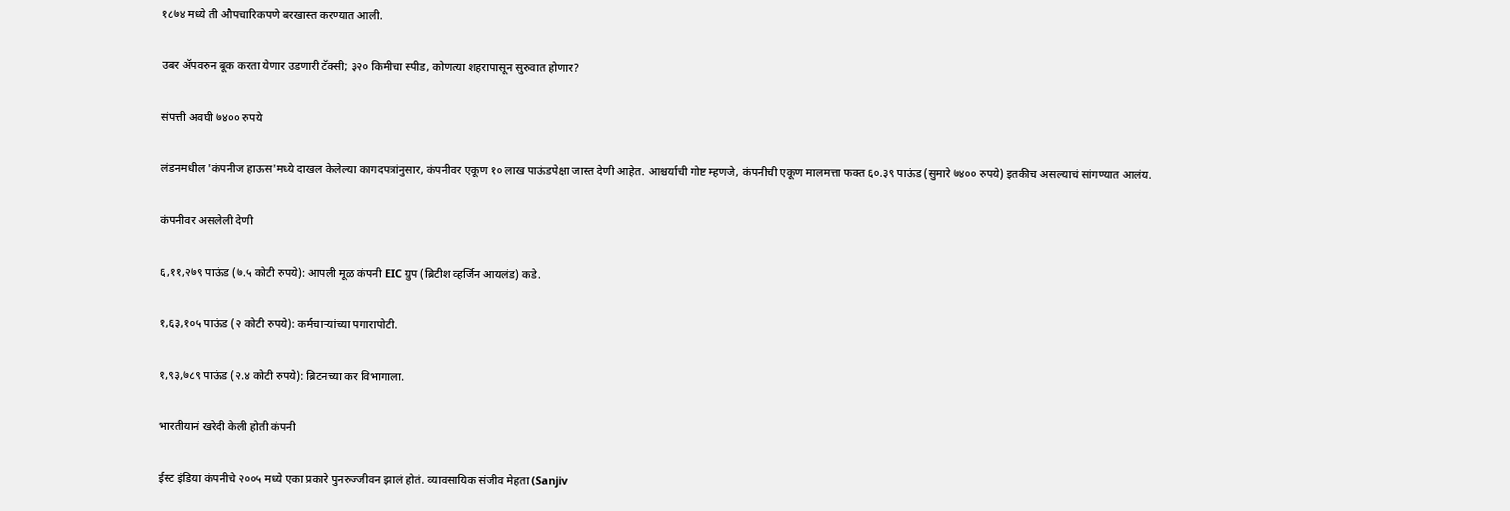१८७४ मध्ये ती औपचारिकपणे बरखास्त करण्यात आली.

उबर ॲपवरुन बूक करता येणार उडणारी टॅक्सी; ३२० किमीचा स्पीड, कोणत्या शहरापासून सुरुवात होणार?

संपत्ती अवघी ७४०० रुपये

लंडनमधील 'कंपनीज हाऊस'मध्ये दाखल केलेल्या कागदपत्रांनुसार, कंपनीवर एकूण १० लाख पाऊंडपेक्षा जास्त देणी आहेत. आश्चर्याची गोष्ट म्हणजे, कंपनीची एकूण मालमत्ता फक्त ६०.३९ पाऊंड (सुमारे ७४०० रुपये) इतकीच असल्याचं सांगण्यात आलंय.

कंपनीवर असलेली देणी

६,११,२७९ पाऊंड (७.५ कोटी रुपये): आपली मूळ कंपनी EIC ग्रुप (ब्रिटीश व्हर्जिन आयलंड) कडे.

१,६३,१०५ पाऊंड (२ कोटी रुपये): कर्मचाऱ्यांच्या पगारापोटी.

१,९३,७८९ पाऊंड (२.४ कोटी रुपये): ब्रिटनच्या कर विभागाला.

भारतीयानं खरेदी केली होती कंपनी

ईस्ट इंडिया कंपनीचे २००५ मध्ये एका प्रकारे पुनरुज्जीवन झालं होतं. व्यावसायिक संजीव मेहता (Sanjiv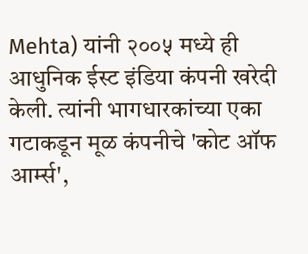Mehta) यांनी २००५ मध्ये ही आधुनिक ईस्ट इंडिया कंपनी खरेदी केली. त्यांनी भागधारकांच्या एका गटाकडून मूळ कंपनीचे 'कोट ऑफ आर्म्स',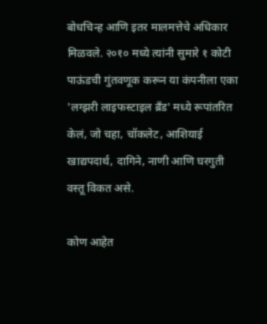बोधचिन्ह आणि इतर मालमत्तेचे अधिकार मिळवले. २०१० मध्ये त्यांनी सुमारे १ कोटी पाऊंडची गुंतवणूक करून या कंपनीला एका 'लग्झरी लाइफस्टाइल ब्रँड' मध्ये रूपांतरित केलं, जो चहा, चॉकलेट, आशियाई खाद्यपदार्थ, दागिने, नाणी आणि घरगुती वस्तू विकत असे.

कोण आहेत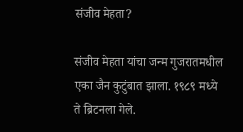संजीव मेहता?

संजीव मेहता यांचा जन्म गुजरातमधील एका जैन कुटुंबात झाला. १९८९ मध्ये ते ब्रिटनला गेले.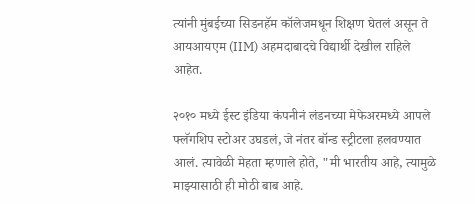त्यांनी मुंबईच्या सिडनहॅम कॉलेजमधून शिक्षण घेतलं असून ते आयआयएम (IIM) अहमदाबादचे विद्यार्थी देखील राहिले आहेत.

२०१० मध्ये ईस्ट इंडिया कंपनीनं लंडनच्या मेफेअरमध्ये आपले फ्लॅगशिप स्टोअर उघडलं, जे नंतर बॉन्ड स्ट्रीटला हलवण्यात आलं. त्यावेळी मेहता म्हणाले होते, "मी भारतीय आहे, त्यामुळे माझ्यासाठी ही मोठी बाब आहे.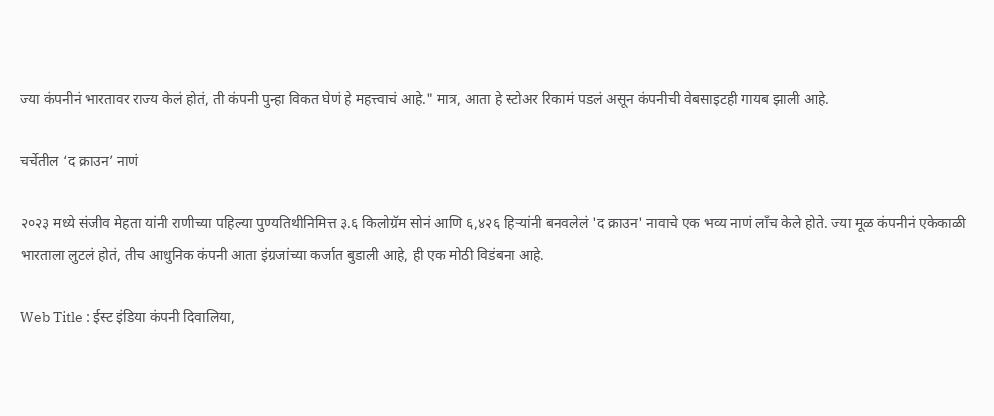ज्या कंपनीनं भारतावर राज्य केलं होतं, ती कंपनी पुन्हा विकत घेणं हे महत्त्वाचं आहे." मात्र, आता हे स्टोअर रिकामं पडलं असून कंपनीची वेबसाइटही गायब झाली आहे.

चर्चेतील ‘द क्राउन’ नाणं

२०२३ मध्ये संजीव मेहता यांनी राणीच्या पहिल्या पुण्यतिथीनिमित्त ३.६ किलोग्रॅम सोनं आणि ६,४२६ हिऱ्यांनी बनवलेलं 'द क्राउन' नावाचे एक भव्य नाणं लाँच केले होते. ज्या मूळ कंपनीनं एकेकाळी भारताला लुटलं होतं, तीच आधुनिक कंपनी आता इंग्रजांच्या कर्जात बुडाली आहे, ही एक मोठी विडंबना आहे.

Web Title : ईस्ट इंडिया कंपनी दिवालिया,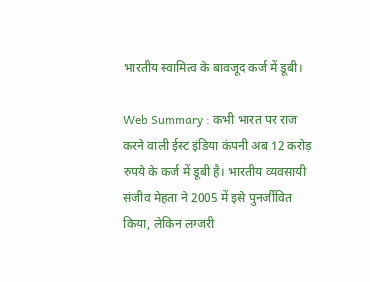भारतीय स्वामित्व के बावजूद कर्ज में डूबी।

Web Summary : कभी भारत पर राज करने वाली ईस्ट इंडिया कंपनी अब 12 करोड़ रुपये के कर्ज में डूबी है। भारतीय व्यवसायी संजीव मेहता ने 2005 में इसे पुनर्जीवित किया, लेकिन लग्जरी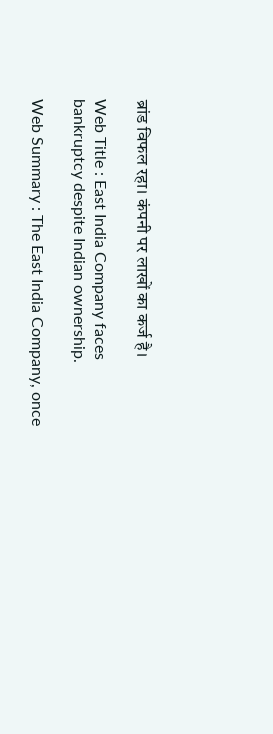ब्रांड विफल रहा। कंपनी पर लाखों का कर्ज है।

Web Title : East India Company faces bankruptcy despite Indian ownership.

Web Summary : The East India Company, once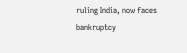ruling India, now faces bankruptcy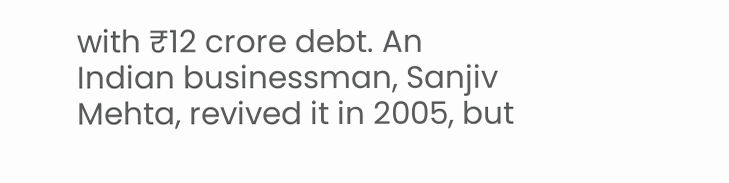with ₹12 crore debt. An Indian businessman, Sanjiv Mehta, revived it in 2005, but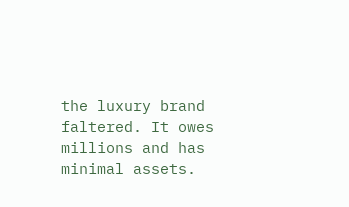the luxury brand faltered. It owes millions and has minimal assets.